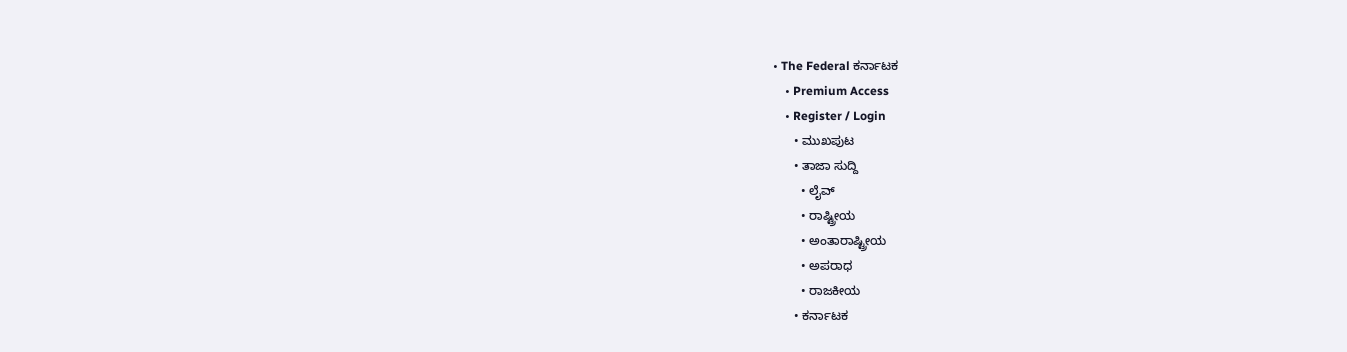• The Federal ಕರ್ನಾಟಕ
    • Premium Access
    • Register / Login
      • ಮುಖಪುಟ
      • ತಾಜಾ ಸುದ್ದಿ
        • ಲೈವ್‌
        • ರಾಷ್ಟ್ರೀಯ
        • ಅಂತಾರಾಷ್ಟ್ರೀಯ
        • ಅಪರಾಧ
        • ರಾಜಕೀಯ
      • ಕರ್ನಾಟಕ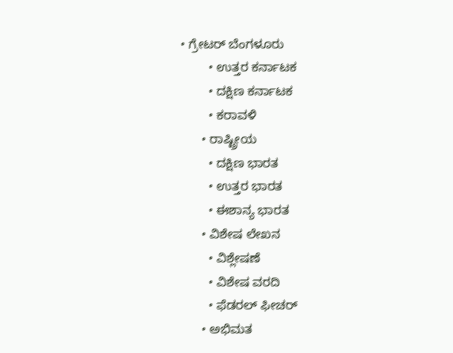• ಗ್ರೇಟರ್ ಬೆಂಗಳೂರು
        • ಉತ್ತರ ಕರ್ನಾಟಕ
        • ದಕ್ಷಿಣ ಕರ್ನಾಟಕ
        • ಕರಾವಳಿ
      • ರಾಷ್ಟ್ರೀಯ
        • ದಕ್ಷಿಣ ಭಾರತ
        • ಉತ್ತರ ಭಾರತ
        • ಈಶಾನ್ಯ ಭಾರತ
      • ವಿಶೇಷ ಲೇಖನ
        • ವಿಶ್ಲೇಷಣೆ
        • ವಿಶೇಷ ವರದಿ
        • ಫೆಡರಲ್ ಫೀಚರ್
      • ಅಭಿಮತ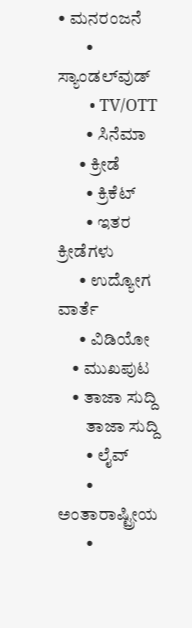• ಮನರಂಜನೆ
        • ಸ್ಯಾಂಡಲ್‌ವುಡ್
        • TV/OTT
        • ಸಿನೆಮಾ
      • ಕ್ರೀಡೆ
        • ಕ್ರಿಕೆಟ್
        • ಇತರ ಕ್ರೀಡೆಗಳು
      • ಉದ್ಯೋಗ ವಾರ್ತೆ
      • ವಿಡಿಯೋ
    • ಮುಖಪುಟ
    • ತಾಜಾ ಸುದ್ದಿ
        ತಾಜಾ ಸುದ್ದಿ
        • ಲೈವ್‌
        • ಅಂತಾರಾಷ್ಟ್ರೀಯ
        •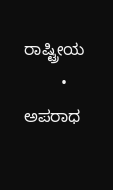ರಾಷ್ಟ್ರೀಯ
        • ಅಪರಾಧ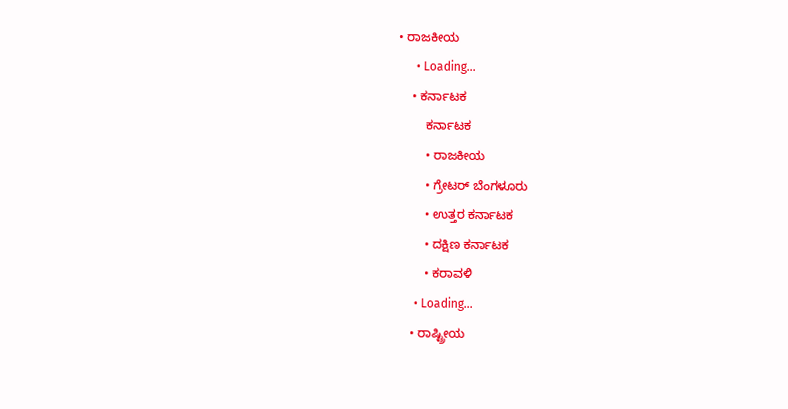• ರಾಜಕೀಯ
      • Loading...
    • ಕರ್ನಾಟಕ
        ಕರ್ನಾಟಕ
        • ರಾಜಕೀಯ
        • ಗ್ರೇಟರ್ ಬೆಂಗಳೂರು
        • ಉತ್ತರ ಕರ್ನಾಟಕ
        • ದಕ್ಷಿಣ ಕರ್ನಾಟಕ
        • ಕರಾವಳಿ
      • Loading...
    • ರಾಷ್ಟ್ರೀಯ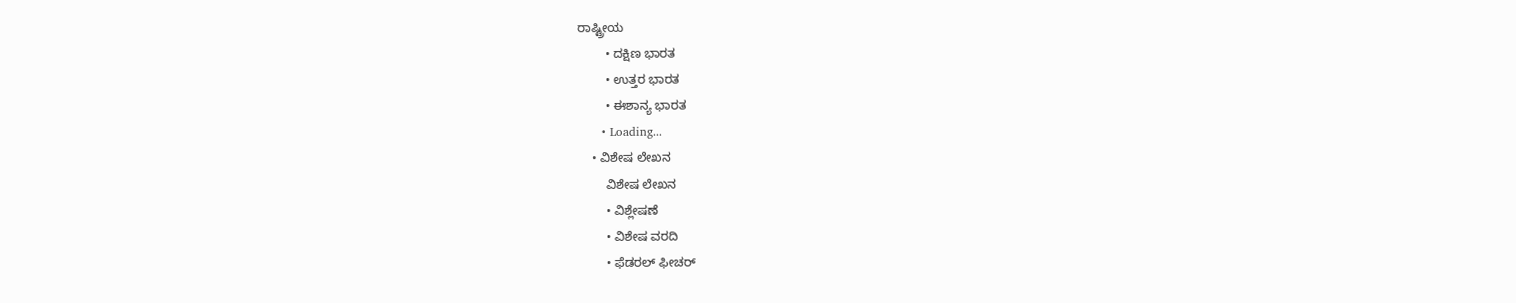ರಾಷ್ಟ್ರೀಯ
        • ದಕ್ಷಿಣ ಭಾರತ
        • ಉತ್ತರ ಭಾರತ
        • ಈಶಾನ್ಯ ಭಾರತ
      • Loading...
    • ವಿಶೇಷ ಲೇಖನ
        ವಿಶೇಷ ಲೇಖನ
        • ವಿಶ್ಲೇಷಣೆ
        • ವಿಶೇಷ ವರದಿ
        • ಫೆಡರಲ್ ಫೀಚರ್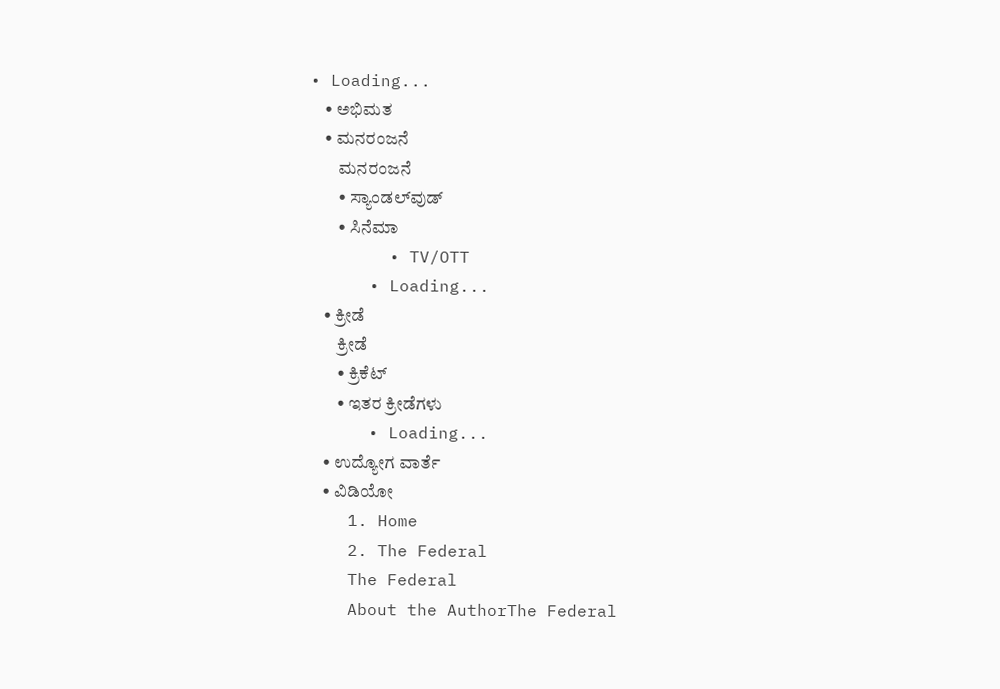• Loading...
    • ಅಭಿಮತ
    • ಮನರಂಜನೆ
        ಮನರಂಜನೆ
        • ಸ್ಯಾಂಡಲ್‌ವುಡ್
        • ಸಿನೆಮಾ
        • TV/OTT
      • Loading...
    • ಕ್ರೀಡೆ
        ಕ್ರೀಡೆ
        • ಕ್ರಿಕೆಟ್
        • ಇತರ ಕ್ರೀಡೆಗಳು
      • Loading...
    • ಉದ್ಯೋಗ ವಾರ್ತೆ
    • ವಿಡಿಯೋ
    1. Home
    2. The Federal
    The Federal
    About the AuthorThe Federal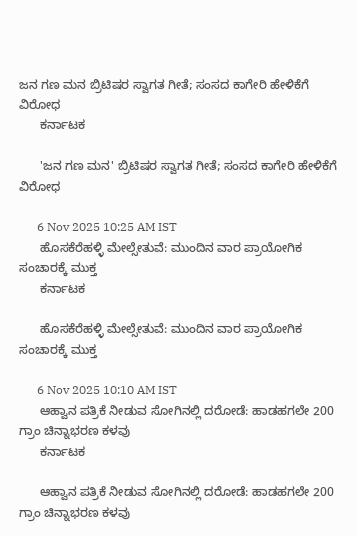ಜನ ಗಣ ಮನ ಬ್ರಿಟಿಷರ ಸ್ವಾಗತ ಗೀತೆ; ಸಂಸದ ಕಾಗೇರಿ ಹೇಳಿಕೆಗೆ ವಿರೋಧ
      ಕರ್ನಾಟಕ

      'ಜನ ಗಣ ಮನ' ಬ್ರಿಟಿಷರ ಸ್ವಾಗತ ಗೀತೆ; ಸಂಸದ ಕಾಗೇರಿ ಹೇಳಿಕೆಗೆ ವಿರೋಧ

      6 Nov 2025 10:25 AM IST
      ಹೊಸಕೆರೆಹಳ್ಳಿ ಮೇಲ್ಸೇತುವೆ: ಮುಂದಿನ ವಾರ ಪ್ರಾಯೋಗಿಕ ಸಂಚಾರಕ್ಕೆ ಮುಕ್ತ
      ಕರ್ನಾಟಕ

      ಹೊಸಕೆರೆಹಳ್ಳಿ ಮೇಲ್ಸೇತುವೆ: ಮುಂದಿನ ವಾರ ಪ್ರಾಯೋಗಿಕ ಸಂಚಾರಕ್ಕೆ ಮುಕ್ತ

      6 Nov 2025 10:10 AM IST
      ಆಹ್ವಾನ ಪತ್ರಿಕೆ ನೀಡುವ ಸೋಗಿನಲ್ಲಿ ದರೋಡೆ: ಹಾಡಹಗಲೇ 200 ಗ್ರಾಂ ಚಿನ್ನಾಭರಣ ಕಳವು
      ಕರ್ನಾಟಕ

      ಆಹ್ವಾನ ಪತ್ರಿಕೆ ನೀಡುವ ಸೋಗಿನಲ್ಲಿ ದರೋಡೆ: ಹಾಡಹಗಲೇ 200 ಗ್ರಾಂ ಚಿನ್ನಾಭರಣ ಕಳವು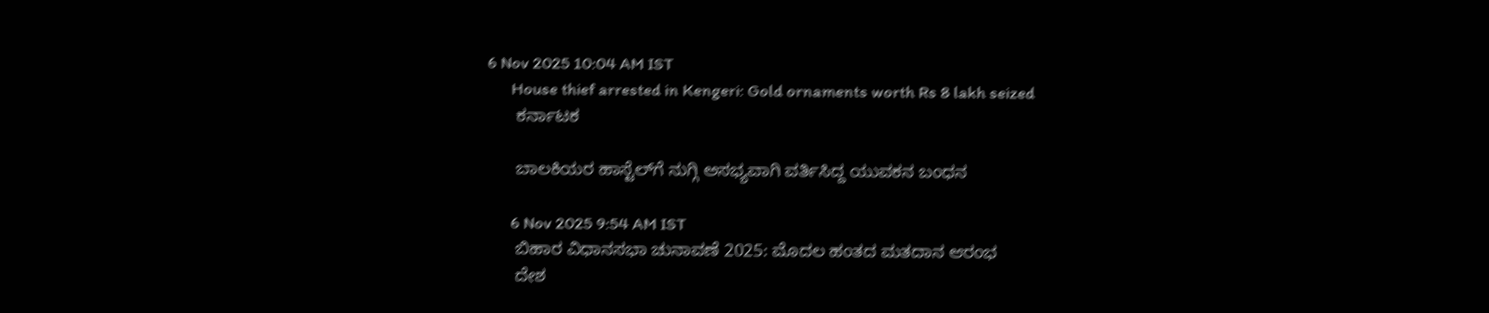6 Nov 2025 10:04 AM IST
      House thief arrested in Kengeri: Gold ornaments worth Rs 8 lakh seized
      ಕರ್ನಾಟಕ

      ಬಾಲಕಿಯರ ಹಾಸ್ಟೆಲ್‌ಗೆ ನುಗ್ಗಿ ಅಸಭ್ಯವಾಗಿ ವರ್ತಿಸಿದ್ದ ಯುವಕನ ಬಂಧನ

      6 Nov 2025 9:54 AM IST
      ಬಿಹಾರ ವಿಧಾನಸಭಾ ಚುನಾವಣೆ 2025: ಮೊದಲ ಹಂತದ ಮತದಾನ ಆರಂಭ
      ದೇಶ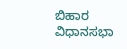ಬಿಹಾರ ವಿಧಾನಸಭಾ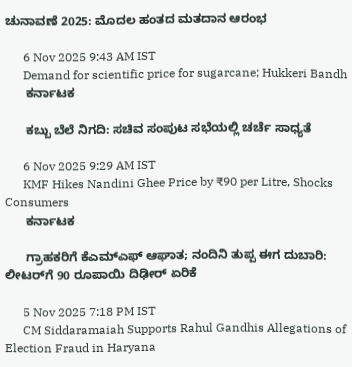ಚುನಾವಣೆ 2025: ಮೊದಲ ಹಂತದ ಮತದಾನ ಆರಂಭ

      6 Nov 2025 9:43 AM IST
      Demand for scientific price for sugarcane; Hukkeri Bandh
      ಕರ್ನಾಟಕ

      ಕಬ್ಬು ಬೆಲೆ ನಿಗದಿ: ಸಚಿವ ಸಂಪುಟ ಸಭೆಯಲ್ಲಿ ಚರ್ಚೆ ಸಾಧ್ಯತೆ

      6 Nov 2025 9:29 AM IST
      KMF Hikes Nandini Ghee Price by ₹90 per Litre, Shocks Consumers
      ಕರ್ನಾಟಕ

      ಗ್ರಾಹಕರಿಗೆ ಕೆಎಮ್ಎಫ್ ಆಘಾತ; ನಂದಿನಿ ತುಪ್ಪ ಈಗ ದುಬಾರಿ: ಲೀಟರ್‌ಗೆ 90 ರೂಪಾಯಿ ದಿಢೀರ್ ಏರಿಕೆ

      5 Nov 2025 7:18 PM IST
      CM Siddaramaiah Supports Rahul Gandhis Allegations of Election Fraud in Haryana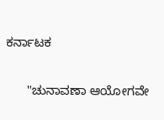ಕರ್ನಾಟಕ

      "ಚುನಾವಣಾ ಆಯೋಗವೇ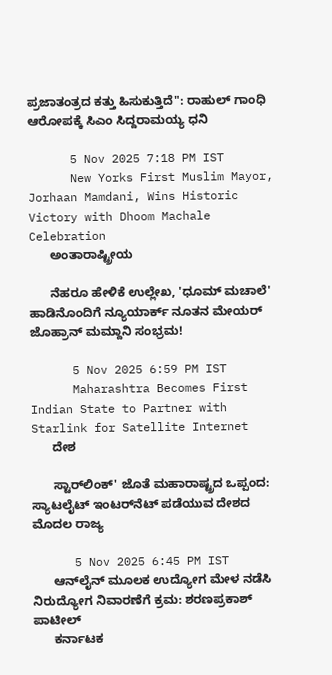ಪ್ರಜಾತಂತ್ರದ ಕತ್ತು ಹಿಸುಕುತ್ತಿದೆ": ರಾಹುಲ್ ಗಾಂಧಿ ಆರೋಪಕ್ಕೆ ಸಿಎಂ ಸಿದ್ದರಾಮಯ್ಯ ಧನಿ

      5 Nov 2025 7:18 PM IST
      New Yorks First Muslim Mayor, Jorhaan Mamdani, Wins Historic Victory with Dhoom Machale Celebration
      ಅಂತಾರಾಷ್ಟ್ರೀಯ

      ನೆಹರೂ ಹೇಳಿಕೆ ಉಲ್ಲೇಖ, 'ಧೂಮ್ ಮಚಾಲೆ' ಹಾಡಿನೊಂದಿಗೆ ನ್ಯೂಯಾರ್ಕ್‌ ನೂತನ ಮೇಯರ್ ಜೊಹ್ರಾನ್ ಮಮ್ದಾನಿ ಸಂಭ್ರಮ!

      5 Nov 2025 6:59 PM IST
      Maharashtra Becomes First Indian State to Partner with Starlink for Satellite Internet
      ದೇಶ

      ಸ್ಟಾರ್‌ಲಿಂಕ್' ಜೊತೆ ಮಹಾರಾಷ್ಟ್ರದ ಒಪ್ಪಂದ: ಸ್ಯಾಟಲೈಟ್ ಇಂಟರ್‌ನೆಟ್‌ ಪಡೆಯುವ ದೇಶದ ಮೊದಲ ರಾಜ್ಯ

      5 Nov 2025 6:45 PM IST
      ಆನ್‌ಲೈನ್‌ ಮೂಲಕ ಉದ್ಯೋಗ ಮೇಳ ನಡೆಸಿ ನಿರುದ್ಯೋಗ ನಿವಾರಣೆಗೆ ಕ್ರಮ: ಶರಣಪ್ರಕಾಶ್‌ ಪಾಟೀಲ್‌
      ಕರ್ನಾಟಕ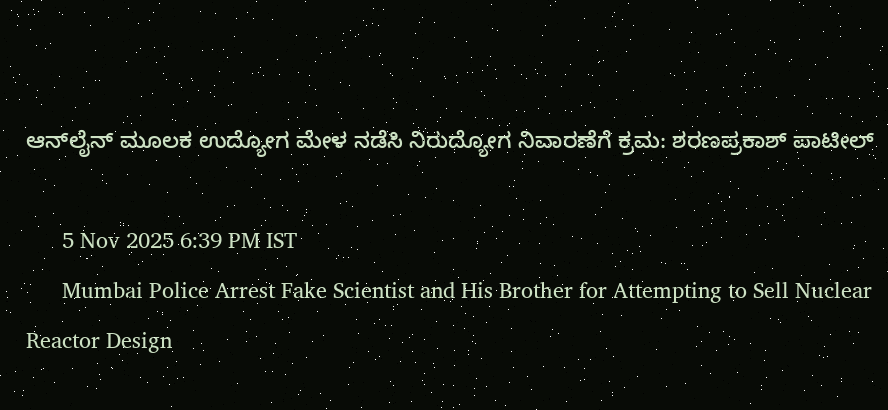ಆನ್‌ಲೈನ್‌ ಮೂಲಕ ಉದ್ಯೋಗ ಮೇಳ ನಡೆಸಿ ನಿರುದ್ಯೋಗ ನಿವಾರಣೆಗೆ ಕ್ರಮ: ಶರಣಪ್ರಕಾಶ್‌ ಪಾಟೀಲ್‌

      5 Nov 2025 6:39 PM IST
      Mumbai Police Arrest Fake Scientist and His Brother for Attempting to Sell Nuclear Reactor Design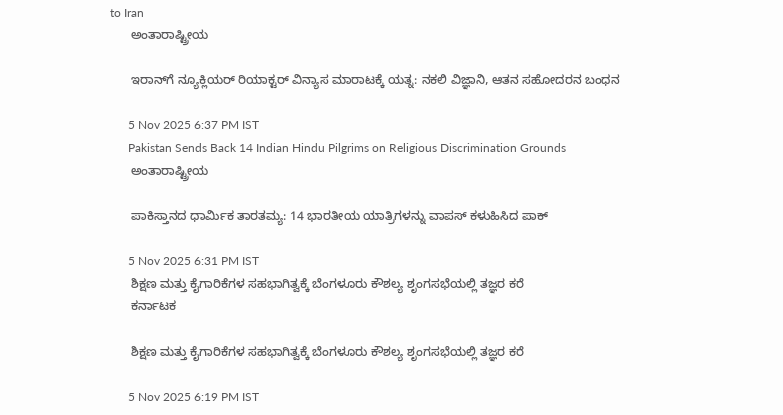to Iran
      ಅಂತಾರಾಷ್ಟ್ರೀಯ

      ಇರಾನ್‌ಗೆ ನ್ಯೂಕ್ಲಿಯರ್ ರಿಯಾಕ್ಟರ್ ವಿನ್ಯಾಸ ಮಾರಾಟಕ್ಕೆ ಯತ್ನ: ನಕಲಿ ವಿಜ್ಞಾನಿ, ಆತನ ಸಹೋದರನ ಬಂಧನ

      5 Nov 2025 6:37 PM IST
      Pakistan Sends Back 14 Indian Hindu Pilgrims on Religious Discrimination Grounds
      ಅಂತಾರಾಷ್ಟ್ರೀಯ

      ಪಾಕಿಸ್ತಾನದ ಧಾರ್ಮಿಕ ತಾರತಮ್ಯ: 14 ಭಾರತೀಯ ಯಾತ್ರಿಗಳನ್ನು ವಾಪಸ್ ಕಳುಹಿಸಿದ ಪಾಕ್

      5 Nov 2025 6:31 PM IST
      ಶಿಕ್ಷಣ ಮತ್ತು ಕೈಗಾರಿಕೆಗಳ ಸಹಭಾಗಿತ್ವಕ್ಕೆ ಬೆಂಗಳೂರು ಕೌಶಲ್ಯ ಶೃಂಗಸಭೆಯಲ್ಲಿ ತಜ್ಞರ ಕರೆ
      ಕರ್ನಾಟಕ

      ಶಿಕ್ಷಣ ಮತ್ತು ಕೈಗಾರಿಕೆಗಳ ಸಹಭಾಗಿತ್ವಕ್ಕೆ ಬೆಂಗಳೂರು ಕೌಶಲ್ಯ ಶೃಂಗಸಭೆಯಲ್ಲಿ ತಜ್ಞರ ಕರೆ

      5 Nov 2025 6:19 PM IST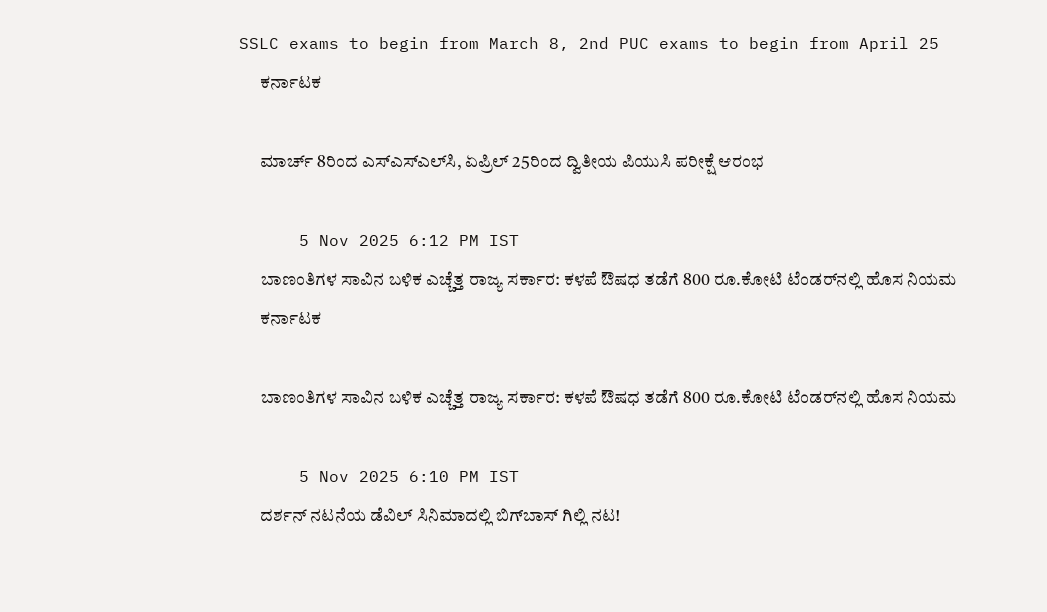SSLC exams to begin from March 8, 2nd PUC exams to begin from April 25
      ಕರ್ನಾಟಕ

      ಮಾರ್ಚ್‌ 8ರಿಂದ ಎಸ್‌ಎಸ್‌ಎಲ್‌ಸಿ, ಏಪ್ರಿಲ್‌ 25ರಿಂದ ದ್ವಿತೀಯ ಪಿಯುಸಿ ಪರೀಕ್ಷೆ ಆರಂಭ

      5 Nov 2025 6:12 PM IST
      ಬಾಣಂತಿಗಳ ಸಾವಿನ ಬಳಿಕ ಎಚ್ಚೆತ್ತ ರಾಜ್ಯ ಸರ್ಕಾರ: ಕಳಪೆ ಔಷಧ ತಡೆಗೆ 800 ರೂ.ಕೋಟಿ ಟೆಂಡರ್‌ನಲ್ಲಿ ಹೊಸ ನಿಯಮ
      ಕರ್ನಾಟಕ

      ಬಾಣಂತಿಗಳ ಸಾವಿನ ಬಳಿಕ ಎಚ್ಚೆತ್ತ ರಾಜ್ಯ ಸರ್ಕಾರ: ಕಳಪೆ ಔಷಧ ತಡೆಗೆ 800 ರೂ.ಕೋಟಿ ಟೆಂಡರ್‌ನಲ್ಲಿ ಹೊಸ ನಿಯಮ

      5 Nov 2025 6:10 PM IST
      ದರ್ಶನ್‌ ನಟನೆಯ ಡೆವಿಲ್ ಸಿನಿಮಾದಲ್ಲಿ ಬಿಗ್‌ಬಾಸ್ ಗಿಲ್ಲಿ ನಟ!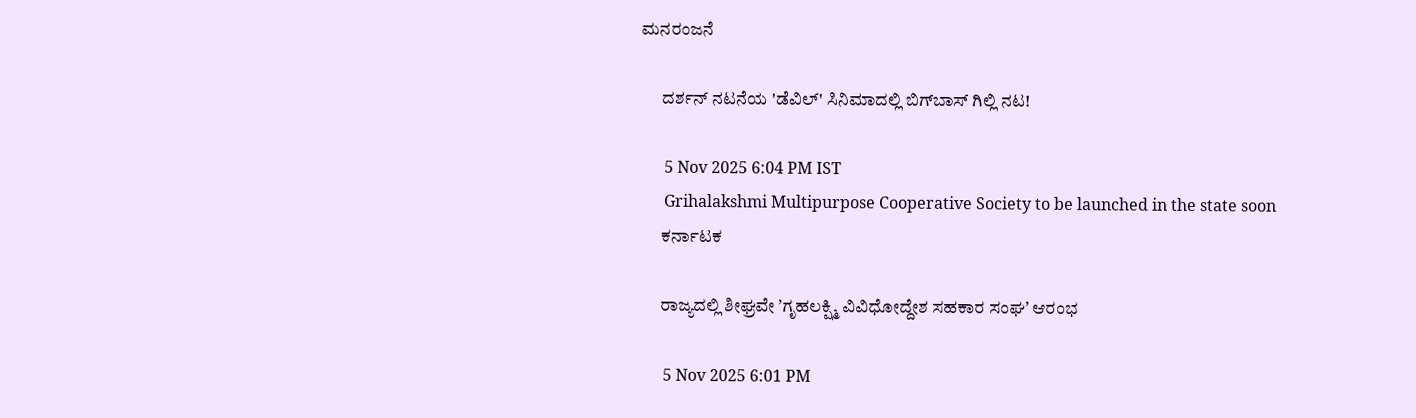ಮನರಂಜನೆ

      ದರ್ಶನ್‌ ನಟನೆಯ 'ಡೆವಿಲ್' ಸಿನಿಮಾದಲ್ಲಿ ಬಿಗ್‌ಬಾಸ್ ಗಿಲ್ಲಿ ನಟ!

      5 Nov 2025 6:04 PM IST
      Grihalakshmi Multipurpose Cooperative Society to be launched in the state soon
      ಕರ್ನಾಟಕ

      ರಾಜ್ಯದಲ್ಲಿ ಶೀಘ್ರವೇ ʼಗೃಹಲಕ್ಷ್ಮಿ ವಿವಿಧೋದ್ದೇಶ ಸಹಕಾರ ಸಂಘʼ ಆರಂಭ

      5 Nov 2025 6:01 PM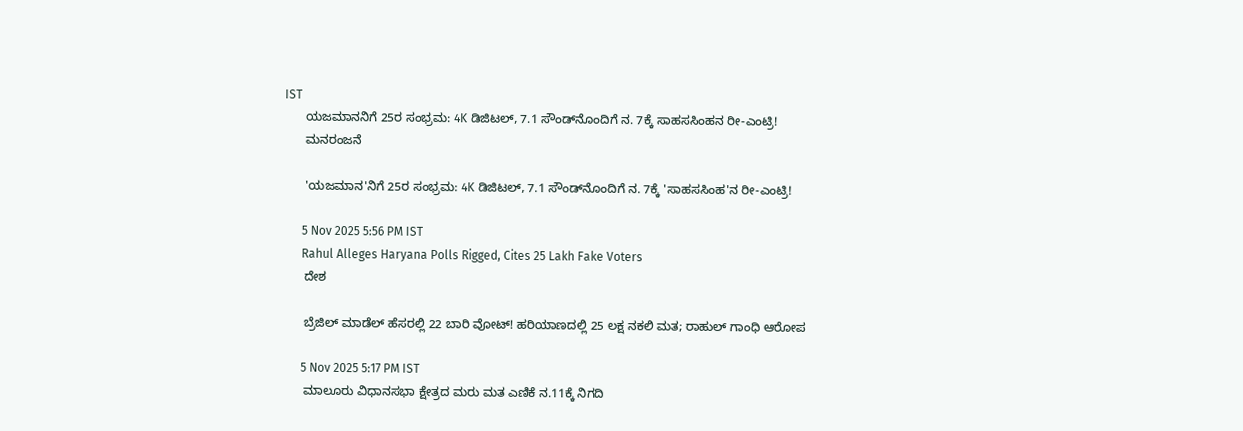IST
      ಯಜಮಾನನಿಗೆ 25ರ ಸಂಭ್ರಮ: 4K ಡಿಜಿಟಲ್, 7.1 ಸೌಂಡ್‌ನೊಂದಿಗೆ ನ. 7ಕ್ಕೆ ಸಾಹಸಸಿಂಹನ ರೀ-ಎಂಟ್ರಿ!
      ಮನರಂಜನೆ

      'ಯಜಮಾನ'ನಿಗೆ 25ರ ಸಂಭ್ರಮ: 4K ಡಿಜಿಟಲ್, 7.1 ಸೌಂಡ್‌ನೊಂದಿಗೆ ನ. 7ಕ್ಕೆ 'ಸಾಹಸಸಿಂಹ'ನ ರೀ-ಎಂಟ್ರಿ!

      5 Nov 2025 5:56 PM IST
      Rahul Alleges Haryana Polls Rigged, Cites 25 Lakh Fake Voters
      ದೇಶ

      ಬ್ರೆಜಿಲ್ ಮಾಡೆಲ್ ಹೆಸರಲ್ಲಿ 22 ಬಾರಿ ವೋಟ್! ಹರಿಯಾಣದಲ್ಲಿ 25 ಲಕ್ಷ ನಕಲಿ ಮತ; ರಾಹುಲ್ ಗಾಂಧಿ ಆರೋಪ

      5 Nov 2025 5:17 PM IST
      ಮಾಲೂರು ವಿಧಾನಸಭಾ ಕ್ಷೇತ್ರದ ಮರು ಮತ ಎಣಿಕೆ ನ.11ಕ್ಕೆ ನಿಗದಿ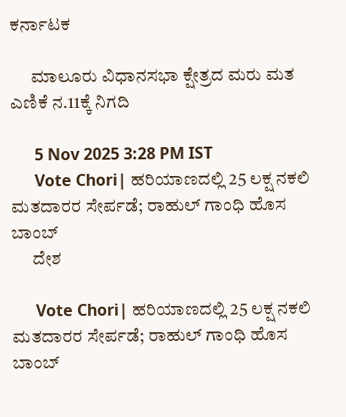ಕರ್ನಾಟಕ

      ಮಾಲೂರು ವಿಧಾನಸಭಾ ಕ್ಷೇತ್ರದ ಮರು ಮತ ಎಣಿಕೆ ನ.11ಕ್ಕೆ ನಿಗದಿ

      5 Nov 2025 3:28 PM IST
      Vote Chori| ಹರಿಯಾಣದಲ್ಲಿ 25 ಲಕ್ಷ ನಕಲಿ ಮತದಾರರ ಸೇರ್ಪಡೆ; ರಾಹುಲ್‌ ಗಾಂಧಿ ಹೊಸ ಬಾಂಬ್‌
      ದೇಶ

      Vote Chori| ಹರಿಯಾಣದಲ್ಲಿ 25 ಲಕ್ಷ ನಕಲಿ ಮತದಾರರ ಸೇರ್ಪಡೆ; ರಾಹುಲ್‌ ಗಾಂಧಿ ಹೊಸ ಬಾಂಬ್‌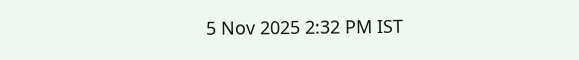5 Nov 2025 2:32 PM IST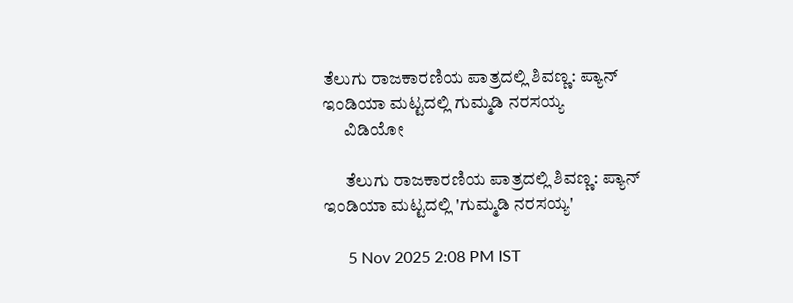ತೆಲುಗು ರಾಜಕಾರಣಿಯ ಪಾತ್ರದಲ್ಲಿ ಶಿವಣ್ಣ: ಪ್ಯಾನ್ ಇಂಡಿಯಾ ಮಟ್ಟದಲ್ಲಿ ಗುಮ್ಮಡಿ ನರಸಯ್ಯ
      ವಿಡಿಯೋ

      ತೆಲುಗು ರಾಜಕಾರಣಿಯ ಪಾತ್ರದಲ್ಲಿ ಶಿವಣ್ಣ: ಪ್ಯಾನ್ ಇಂಡಿಯಾ ಮಟ್ಟದಲ್ಲಿ 'ಗುಮ್ಮಡಿ ನರಸಯ್ಯ'

      5 Nov 2025 2:08 PM IST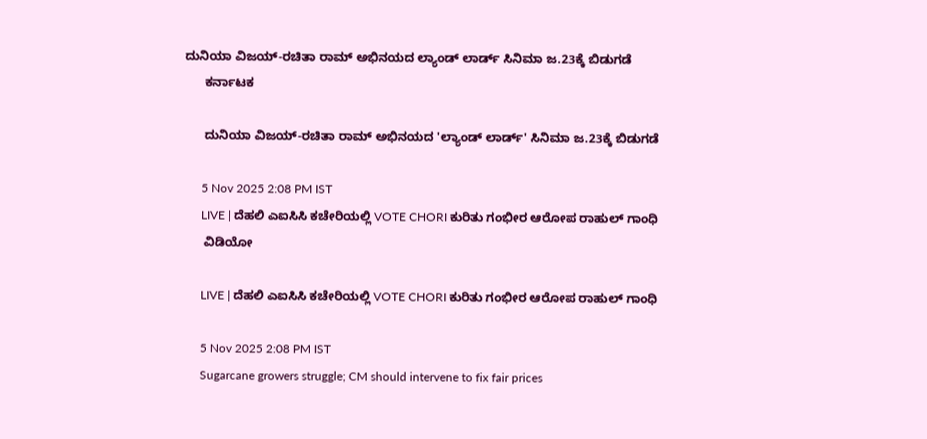ದುನಿಯಾ ವಿಜಯ್-ರಚಿತಾ ರಾಮ್ ಅಭಿನಯದ ಲ್ಯಾಂಡ್‌ ಲಾರ್ಡ್ ಸಿನಿಮಾ ಜ.23ಕ್ಕೆ ಬಿಡುಗಡೆ
      ಕರ್ನಾಟಕ

      ದುನಿಯಾ ವಿಜಯ್-ರಚಿತಾ ರಾಮ್ ಅಭಿನಯದ 'ಲ್ಯಾಂಡ್‌ ಲಾರ್ಡ್' ಸಿನಿಮಾ ಜ.23ಕ್ಕೆ ಬಿಡುಗಡೆ

      5 Nov 2025 2:08 PM IST
      LIVE | ದೆಹಲಿ ಎಐಸಿಸಿ ಕಚೇರಿಯಲ್ಲಿ VOTE CHORI ಕುರಿತು ಗಂಭೀರ ಆರೋಪ ರಾಹುಲ್ ಗಾಂಧಿ
      ವಿಡಿಯೋ

      LIVE | ದೆಹಲಿ ಎಐಸಿಸಿ ಕಚೇರಿಯಲ್ಲಿ VOTE CHORI ಕುರಿತು ಗಂಭೀರ ಆರೋಪ ರಾಹುಲ್ ಗಾಂಧಿ

      5 Nov 2025 2:08 PM IST
      Sugarcane growers struggle; CM should intervene to fix fair prices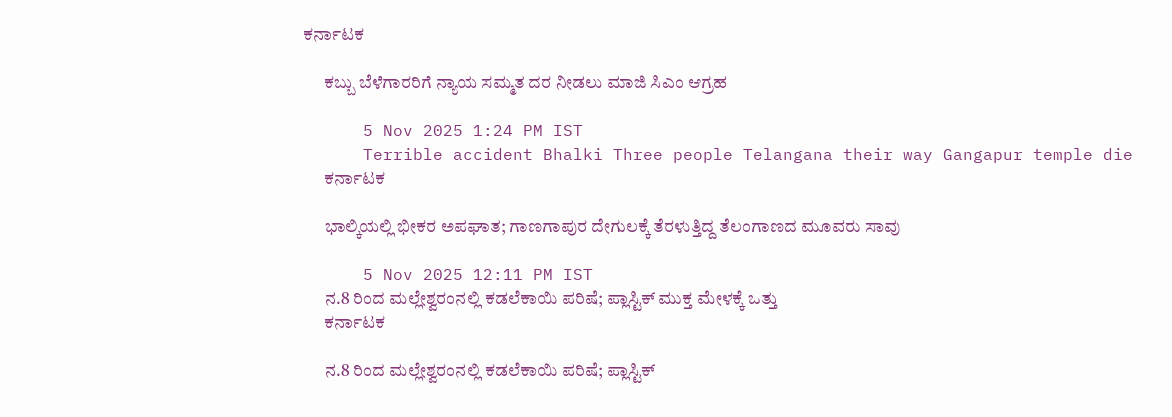ಕರ್ನಾಟಕ

      ಕಬ್ಬು ಬೆಳೆಗಾರರಿಗೆ ನ್ಯಾಯ ಸಮ್ಮತ ದರ ನೀಡಲು ಮಾಜಿ ಸಿಎಂ ಆಗ್ರಹ

      5 Nov 2025 1:24 PM IST
      Terrible accident Bhalki Three people Telangana their way Gangapur temple die
      ಕರ್ನಾಟಕ

      ಭಾಲ್ಕಿಯಲ್ಲಿ ಭೀಕರ ಅಪಘಾತ; ಗಾಣಗಾಪುರ ದೇಗುಲಕ್ಕೆ ತೆರಳುತ್ತಿದ್ದ ತೆಲಂಗಾಣದ ಮೂವರು ಸಾವು

      5 Nov 2025 12:11 PM IST
      ನ.8 ರಿಂದ ಮಲ್ಲೇಶ್ವರಂನಲ್ಲಿ ಕಡಲೆಕಾಯಿ ಪರಿಷೆ; ಪ್ಲಾಸ್ಟಿಕ್‌ ಮುಕ್ತ ಮೇಳಕ್ಕೆ ಒತ್ತು
      ಕರ್ನಾಟಕ

      ನ.8 ರಿಂದ ಮಲ್ಲೇಶ್ವರಂನಲ್ಲಿ ಕಡಲೆಕಾಯಿ ಪರಿಷೆ; ಪ್ಲಾಸ್ಟಿಕ್‌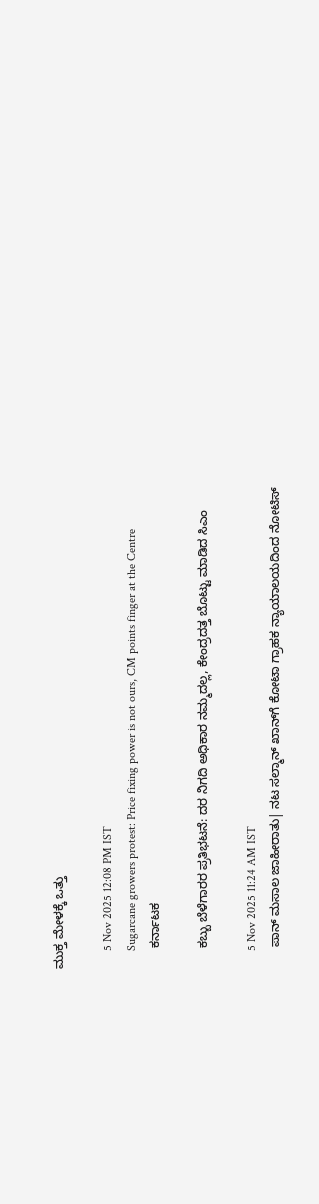ಮುಕ್ತ ಮೇಳಕ್ಕೆ ಒತ್ತು

      5 Nov 2025 12:08 PM IST
      Sugarcane growers protest: Price fixing power is not ours, CM points finger at the Centre
      ಕರ್ನಾಟಕ

      ಕಬ್ಬು ಬೆಳೆಗಾರರ ಪ್ರತಿಭಟನೆ: ದರ ನಿಗದಿ ಅಧಿಕಾರ ನಮ್ಮದಲ್ಲ, ಕೇಂದ್ರದತ್ತ ಬೊಟ್ಟು ಮಾಡಿದ ಸಿಎಂ

      5 Nov 2025 11:24 AM IST
      ಪಾನ್ ಮಸಾಲ ಜಾಹೀರಾತು| ನಟ ಸಲ್ಮಾನ್ ಖಾನ್‌ಗೆ ಕೋಟಾ ಗ್ರಾಹಕ ನ್ಯಾಯಾಲಯದಿಂದ ನೋಟಿಸ್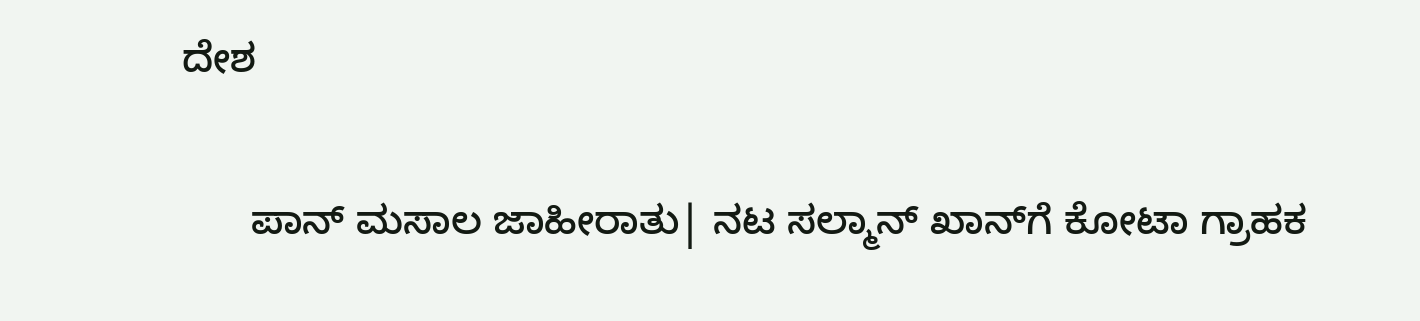ದೇಶ

      ಪಾನ್ ಮಸಾಲ ಜಾಹೀರಾತು| ನಟ ಸಲ್ಮಾನ್ ಖಾನ್‌ಗೆ ಕೋಟಾ ಗ್ರಾಹಕ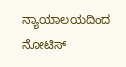ನ್ಯಾಯಾಲಯದಿಂದ ನೋಟಿಸ್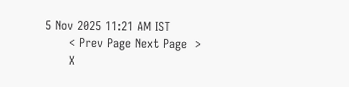5 Nov 2025 11:21 AM IST
      < Prev Page Next Page  >
      X